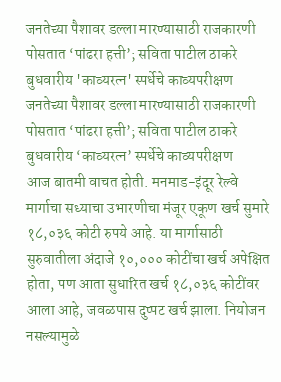जनतेच्या पैशावर डल्ला मारण्यासाठी राजकारणी पोसतात ‘पांढरा हत्ती’; सविता पाटील ठाकरे
बुधवारीय 'काव्यरत्न' स्पर्धेचे काव्यपरीक्षण
जनतेच्या पैशावर डल्ला मारण्यासाठी राजकारणी पोसतात ‘पांढरा हत्ती’; सविता पाटील ठाकरे
बुधवारीय ‘काव्यरत्न’ स्पर्धेचे काव्यपरीक्षण
आज बातमी वाचत होती. मनमाड-इंदूर रेल्वे मार्गाचा सध्याचा उभारणीचा मंजूर एकूण खर्च सुमारे १८,०३६ कोटी रुपये आहे. या मार्गासाठी सुरुवातीला अंदाजे १०,००० कोटींचा खर्च अपेक्षित होता, पण आता सुधारित खर्च १८,०३६ कोटींवर आला आहे, जवळपास दुप्पट खर्च झाला. नियोजन नसल्यामुळे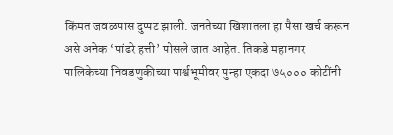किंमत जवळपास दुप्पट झाली. जनतेच्या खिशातला हा पैसा खर्च करून असे अनेक ‘पांढरे हत्ती’ पोसले जात आहेत. तिकडे महानगर पालिकेच्या निवडणुकीच्या पार्श्वभूमीवर पुन्हा एकदा ७५००० कोटींनी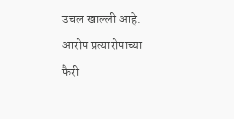उचल खाल्ली आहे. आरोप प्रत्यारोपाच्या फैरी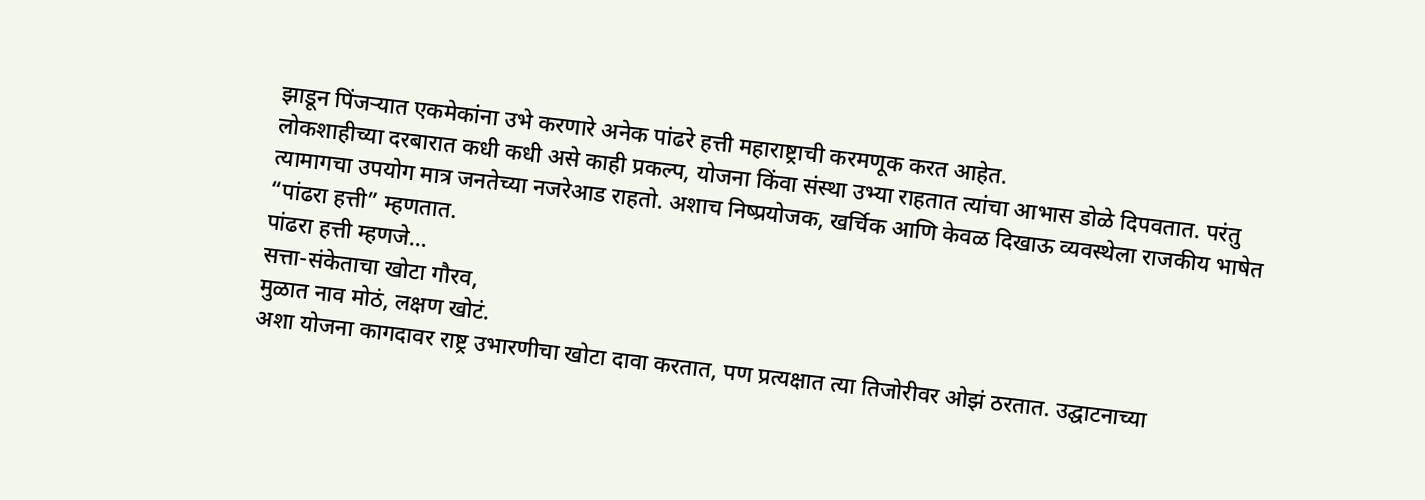झाडून पिंजऱ्यात एकमेकांना उभे करणारे अनेक पांढरे हत्ती महाराष्ट्राची करमणूक करत आहेत.
लोकशाहीच्या दरबारात कधी कधी असे काही प्रकल्प, योजना किंवा संस्था उभ्या राहतात त्यांचा आभास डोळे दिपवतात. परंतु त्यामागचा उपयोग मात्र जनतेच्या नजरेआड राहतो. अशाच निष्प्रयोजक, खर्चिक आणि केवळ दिखाऊ व्यवस्थेला राजकीय भाषेत “पांढरा हत्ती” म्हणतात.
पांढरा हत्ती म्हणजे…
सत्ता-संकेताचा खोटा गौरव,
मुळात नाव मोठं, लक्षण खोटं.
अशा योजना कागदावर राष्ट्र उभारणीचा खोटा दावा करतात, पण प्रत्यक्षात त्या तिजोरीवर ओझं ठरतात. उद्घाटनाच्या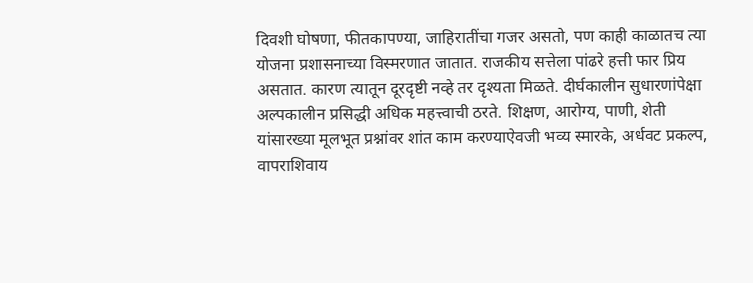दिवशी घोषणा, फीतकापण्या, जाहिरातींचा गजर असतो, पण काही काळातच त्या योजना प्रशासनाच्या विस्मरणात जातात. राजकीय सत्तेला पांढरे हत्ती फार प्रिय असतात. कारण त्यातून दूरदृष्टी नव्हे तर दृश्यता मिळते. दीर्घकालीन सुधारणांपेक्षा अल्पकालीन प्रसिद्धी अधिक महत्त्वाची ठरते. शिक्षण, आरोग्य, पाणी, शेती यांसारख्या मूलभूत प्रश्नांवर शांत काम करण्याऐवजी भव्य स्मारके, अर्धवट प्रकल्प, वापराशिवाय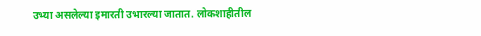उभ्या असलेल्या इमारती उभारल्या जातात. लोकशाहीतील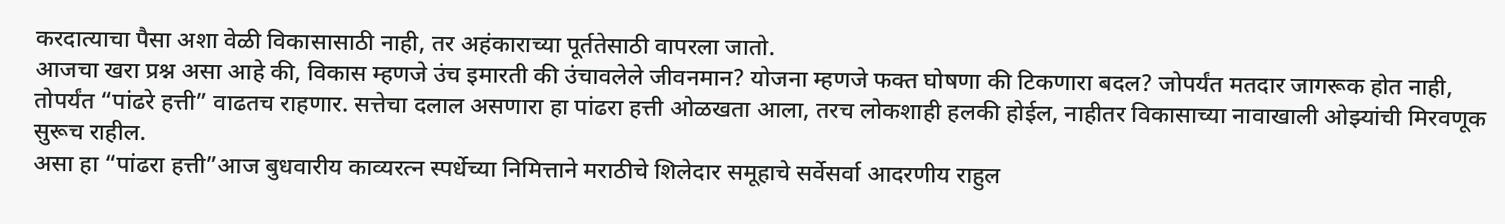करदात्याचा पैसा अशा वेळी विकासासाठी नाही, तर अहंकाराच्या पूर्ततेसाठी वापरला जातो.
आजचा खरा प्रश्न असा आहे की, विकास म्हणजे उंच इमारती की उंचावलेले जीवनमान? योजना म्हणजे फक्त घोषणा की टिकणारा बदल? जोपर्यंत मतदार जागरूक होत नाही, तोपर्यंत “पांढरे हत्ती” वाढतच राहणार. सत्तेचा दलाल असणारा हा पांढरा हत्ती ओळखता आला, तरच लोकशाही हलकी होईल, नाहीतर विकासाच्या नावाखाली ओझ्यांची मिरवणूक सुरूच राहील.
असा हा “पांढरा हत्ती”आज बुधवारीय काव्यरत्न स्पर्धेच्या निमित्ताने मराठीचे शिलेदार समूहाचे सर्वेसर्वा आदरणीय राहुल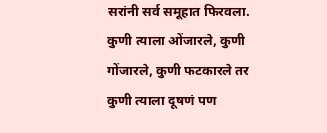सरांनी सर्व समूहात फिरवला. कुणी त्याला ओंजारले, कुणी गोंजारले, कुणी फटकारले तर कुणी त्याला दूषणं पण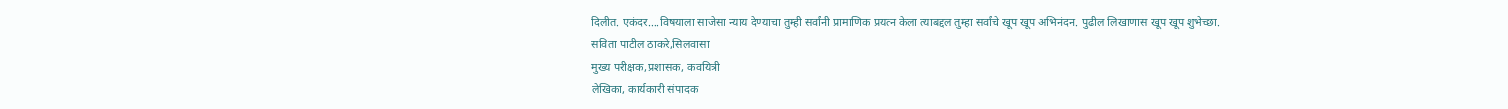दिलीत. एकंदर….विषयाला साजेसा न्याय देण्याचा तुम्ही सर्वांनी प्रामाणिक प्रयत्न केला त्याबद्दल तुम्हा सर्वांचे खूप खूप अभिनंदन. पुढील लिखाणास खूप खूप शुभेच्छा.
सविता पाटील ठाकरे,सिलवासा
मुख्य परीक्षक,प्रशासक, कवयित्री
लेखिका, कार्यकारी संपादक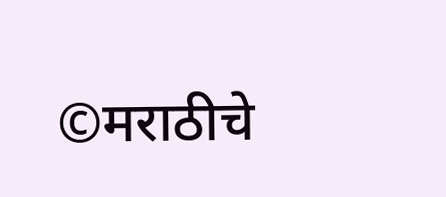©मराठीचे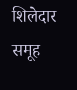शिलेदार समूह